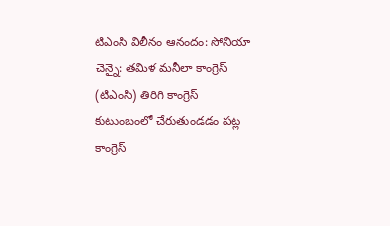టిఎంసి విలీనం ఆనందం: సోనియా
చెన్నై: తమిళ మనీలా కాంగ్రెస్ (టిఎంసి) తిరిగి కాంగ్రెస్ కుటుంబంలో చేరుతుండడం పట్ల కాంగ్రెస్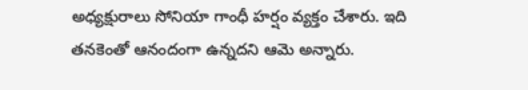అధ్యక్షురాలు సోనియా గాంధీ హర్షం వ్యక్తం చేశారు. ఇది తనకెంతో ఆనందంగా ఉన్నదని ఆమె అన్నారు.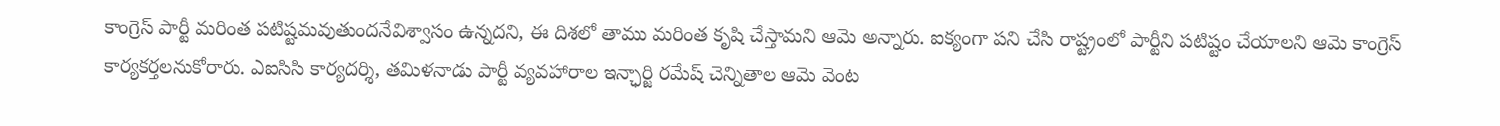కాంగ్రెస్ పార్టీ మరింత పటిష్టమవుతుందనేవిశ్వాసం ఉన్నదని, ఈ దిశలో తాము మరింత కృషి చేస్తామని ఆమె అన్నారు. ఐక్యంగా పని చేసి రాష్ట్రంలో పార్టీని పటిష్టం చేయాలని ఆమె కాంగ్రెస్ కార్యకర్తలనుకోరారు. ఎఐసిసి కార్యదర్శి, తమిళనాడు పార్టీ వ్యవహారాల ఇన్ఛార్జి రమేష్ చెన్నితాల ఆమె వెంట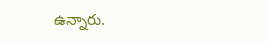ఉన్నారు.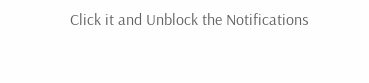Click it and Unblock the Notifications